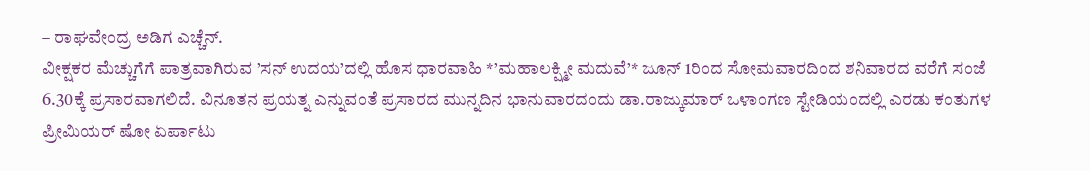– ರಾಘವೇಂದ್ರ ಅಡಿಗ ಎಚ್ಚೆನ್.
ವೀಕ್ಷಕರ ಮೆಚ್ಚುಗೆಗೆ ಪಾತ್ರವಾಗಿರುವ ’ಸನ್ ಉದಯ’ದಲ್ಲಿ ಹೊಸ ಧಾರವಾಹಿ *’ಮಹಾಲಕ್ಷ್ಮೀ ಮದುವೆ’* ಜೂನ್ 1ರಿಂದ ಸೋಮವಾರದಿಂದ ಶನಿವಾರದ ವರೆಗೆ ಸಂಜೆ 6.30ಕ್ಕೆ ಪ್ರಸಾರವಾಗಲಿದೆ. ವಿನೂತನ ಪ್ರಯತ್ನ ಎನ್ನುವಂತೆ ಪ್ರಸಾರದ ಮುನ್ನದಿನ ಭಾನುವಾರದಂದು ಡಾ.ರಾಜ್ಕುಮಾರ್ ಒಳಾಂಗಣ ಸ್ಟೇಡಿಯಂದಲ್ಲಿ ಎರಡು ಕಂತುಗಳ ಪ್ರೀಮಿಯರ್ ಷೋ ಏರ್ಪಾಟು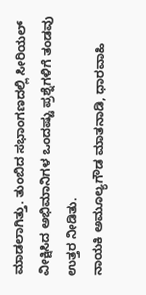ಮಾಡಲಾಗಿತ್ತು. ತುಂಬಿದ ಸಭಾಂಗಣದಲ್ಲಿ ಸೀರಿಯಲ್ ವೀಕ್ಷಿಸಿದ ಅಭಿಮಾನಿಗಳ ಒಂದಷ್ಟು ಪ್ರಶ್ನೆಗಳಿಗೆ ತಂಡವು ಉತ್ತರ ನೀಡಿತು.
ನಾಯಕಿ ಅಮೂಲ್ಯಗೌಡ ಮಾತನಾಡಿ, ಧಾರವಾಹಿ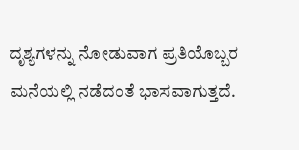ದೃಶ್ಯಗಳನ್ನು ನೋಡುವಾಗ ಪ್ರತಿಯೊಬ್ಬರ ಮನೆಯಲ್ಲಿ ನಡೆದಂತೆ ಭಾಸವಾಗುತ್ತದೆ.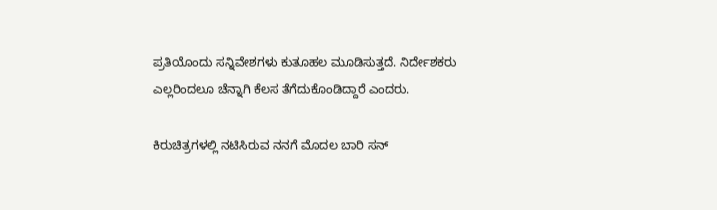ಪ್ರತಿಯೊಂದು ಸನ್ನಿವೇಶಗಳು ಕುತೂಹಲ ಮೂಡಿಸುತ್ತದೆ. ನಿರ್ದೇಶಕರು ಎಲ್ಲರಿಂದಲೂ ಚೆನ್ನಾಗಿ ಕೆಲಸ ತೆಗೆದುಕೊಂಡಿದ್ದಾರೆ ಎಂದರು.

ಕಿರುಚಿತ್ರಗಳಲ್ಲಿ ನಟಿಸಿರುವ ನನಗೆ ಮೊದಲ ಬಾರಿ ಸನ್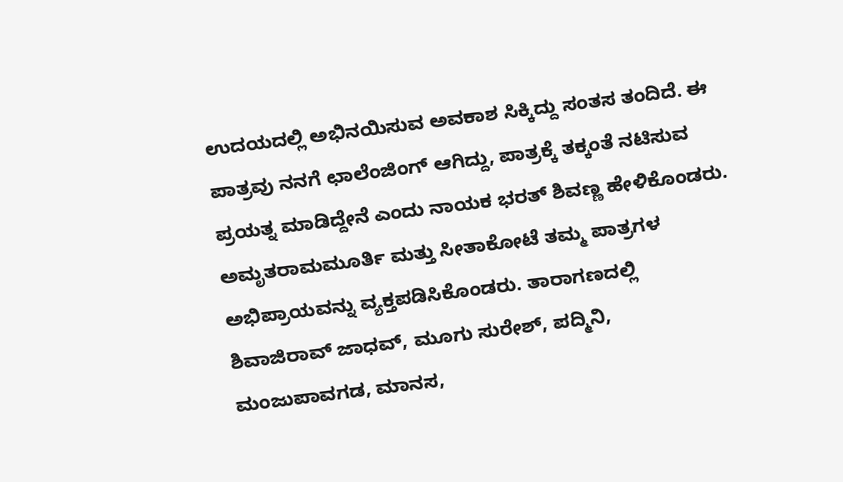ಉದಯದಲ್ಲಿ ಅಭಿನಯಿಸುವ ಅವಕಾಶ ಸಿಕ್ಕಿದ್ದು ಸಂತಸ ತಂದಿದೆ. ಈ ಪಾತ್ರವು ನನಗೆ ಛಾಲೆಂಜಿಂಗ್ ಆಗಿದ್ದು, ಪಾತ್ರಕ್ಕೆ ತಕ್ಕಂತೆ ನಟಿಸುವ ಪ್ರಯತ್ನ ಮಾಡಿದ್ದೇನೆ ಎಂದು ನಾಯಕ ಭರತ್ ಶಿವಣ್ಣ ಹೇಳಿಕೊಂಡರು.
ಅಮೃತರಾಮಮೂರ್ತಿ ಮತ್ತು ಸೀತಾಕೋಟೆ ತಮ್ಮ ಪಾತ್ರಗಳ ಅಭಿಪ್ರಾಯವನ್ನು ವ್ಯಕ್ತಪಡಿಸಿಕೊಂಡರು. ತಾರಾಗಣದಲ್ಲಿ ಶಿವಾಜಿರಾವ್ ಜಾಧವ್, ಮೂಗು ಸುರೇಶ್, ಪದ್ಮಿನಿ, ಮಂಜುಪಾವಗಡ, ಮಾನಸ,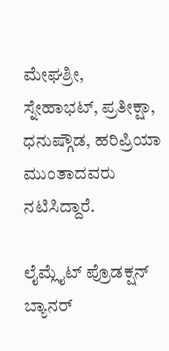ಮೇಘಶ್ರೀ, ಸ್ನೇಹಾಭಟ್, ಪ್ರತೀಕ್ಷಾ, ಧನುಷ್ಗೌಡ, ಹರಿಪ್ರಿಯಾ ಮುಂತಾದವರು ನಟಿಸಿದ್ದಾರೆ.

ಲೈಮ್ಲೈಟ್ ಪ್ರೊಡಕ್ಷನ್ ಬ್ಯಾನರ್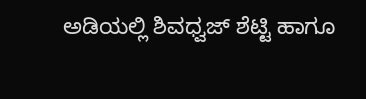ಅಡಿಯಲ್ಲಿ ಶಿವಧ್ವಜ್ ಶೆಟ್ಟಿ ಹಾಗೂ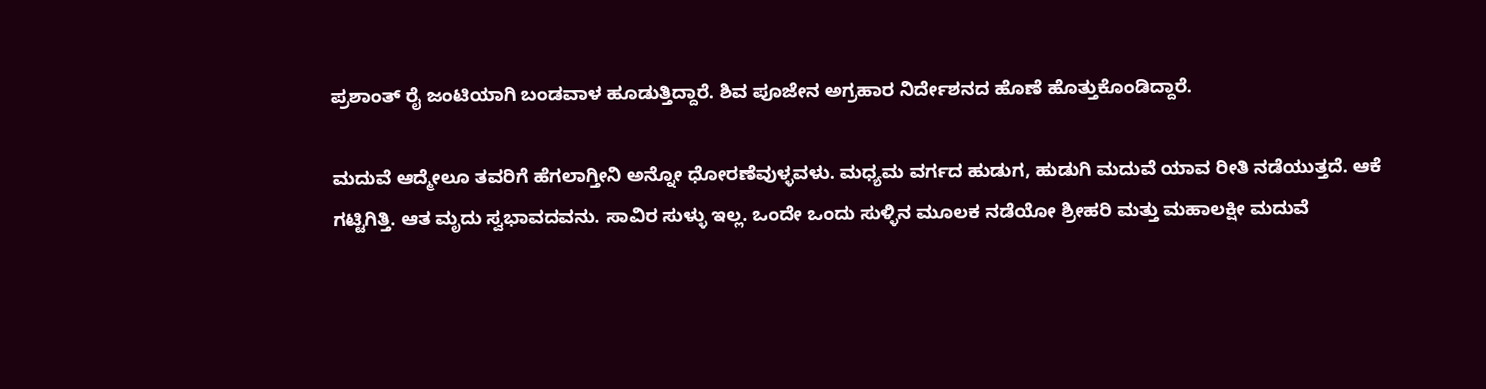ಪ್ರಶಾಂತ್ ರೈ ಜಂಟಿಯಾಗಿ ಬಂಡವಾಳ ಹೂಡುತ್ತಿದ್ದಾರೆ. ಶಿವ ಪೂಜೇನ ಅಗ್ರಹಾರ ನಿರ್ದೇಶನದ ಹೊಣೆ ಹೊತ್ತುಕೊಂಡಿದ್ದಾರೆ.

ಮದುವೆ ಆದ್ಮೇಲೂ ತವರಿಗೆ ಹೆಗಲಾಗ್ತೀನಿ ಅನ್ನೋ ಧೋರಣೆವುಳ್ಳವಳು. ಮಧ್ಯಮ ವರ್ಗದ ಹುಡುಗ, ಹುಡುಗಿ ಮದುವೆ ಯಾವ ರೀತಿ ನಡೆಯುತ್ತದೆ. ಆಕೆ ಗಟ್ಟಿಗಿತ್ತಿ. ಆತ ಮೃದು ಸ್ವಭಾವದವನು. ಸಾವಿರ ಸುಳ್ಳು ಇಲ್ಲ. ಒಂದೇ ಒಂದು ಸುಳ್ಳಿನ ಮೂಲಕ ನಡೆಯೋ ಶ್ರೀಹರಿ ಮತ್ತು ಮಹಾಲಕ್ಷೀ ಮದುವೆ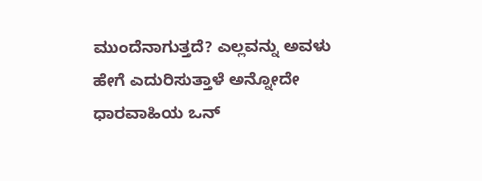ಮುಂದೆನಾಗುತ್ತದೆ? ಎಲ್ಲವನ್ನು ಅವಳು ಹೇಗೆ ಎದುರಿಸುತ್ತಾಳೆ ಅನ್ನೋದೇ ಧಾರವಾಹಿಯ ಒನ್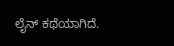ಲೈನ್ ಕಥೆಯಾಗಿದೆ.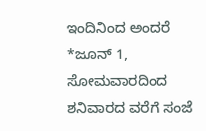ಇಂದಿನಿಂದ ಅಂದರೆ *ಜೂನ್ 1, ಸೋಮವಾರದಿಂದ ಶನಿವಾರದ ವರೆಗೆ ಸಂಜೆ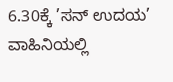6.30ಕ್ಕೆ ’ಸನ್ ಉದಯ’ ವಾಹಿನಿಯಲ್ಲಿ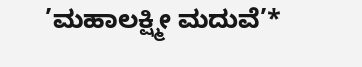’ಮಹಾಲಕ್ಷ್ಮೀ ಮದುವೆ’*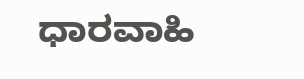ಧಾರವಾಹಿ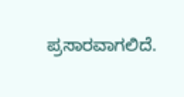ಪ್ರಸಾರವಾಗಲಿದೆ.